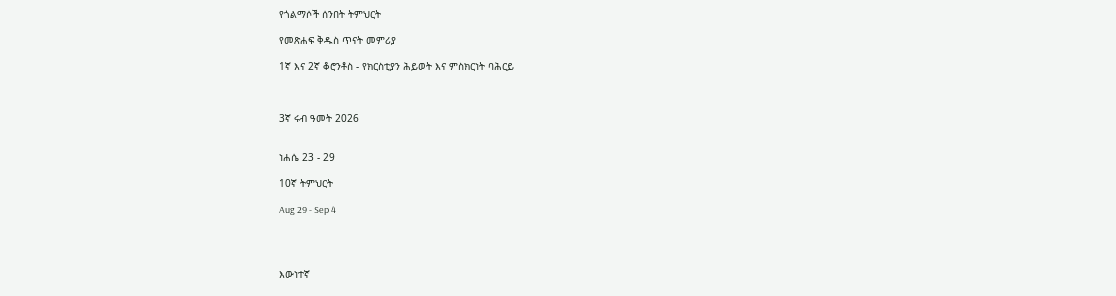የጎልማሶች ሰንበት ትምህርት

የመጽሐፍ ቅዱስ ጥናት መምሪያ

1ኛ እና 2ኛ ቆሮንቶስ - የክርስቲያን ሕይወት እና ምስክርነት ባሕርይ



3ኛ ሩብ ዓመት 2026


ነሐሴ 23 - 29

10ኛ ትምህርት

Aug 29 - Sep 4




እውነተኛ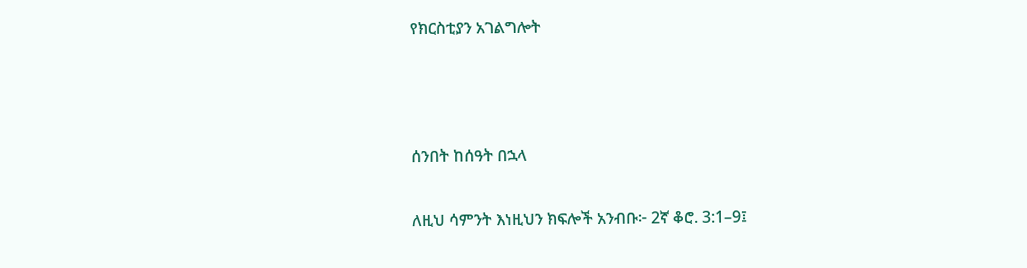የክርስቲያን አገልግሎት



ሰንበት ከሰዓት በኋላ

ለዚህ ሳምንት እነዚህን ክፍሎች አንብቡ፦ 2ኛ ቆሮ. 3:1–9፤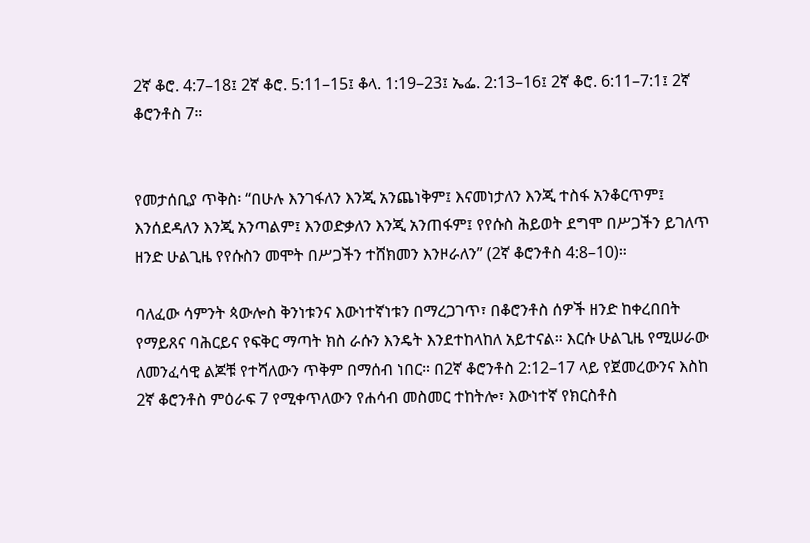2ኛ ቆሮ. 4:7–18፤ 2ኛ ቆሮ. 5:11–15፤ ቆላ. 1:19–23፤ ኤፌ. 2:13–16፤ 2ኛ ቆሮ. 6:11–7:1፤ 2ኛ ቆሮንቶስ 7።


የመታሰቢያ ጥቅስ፡ “በሁሉ እንገፋለን እንጂ አንጨነቅም፤ እናመነታለን እንጂ ተስፋ አንቆርጥም፤ እንሰደዳለን እንጂ አንጣልም፤ እንወድቃለን እንጂ አንጠፋም፤ የየሱስ ሕይወት ደግሞ በሥጋችን ይገለጥ ዘንድ ሁልጊዜ የየሱስን መሞት በሥጋችን ተሸክመን እንዞራለን” (2ኛ ቆሮንቶስ 4:8–10)።

ባለፈው ሳምንት ጳውሎስ ቅንነቱንና እውነተኛነቱን በማረጋገጥ፣ በቆሮንቶስ ሰዎች ዘንድ ከቀረበበት የማይጸና ባሕርይና የፍቅር ማጣት ክስ ራሱን እንዴት እንደተከላከለ አይተናል። እርሱ ሁልጊዜ የሚሠራው ለመንፈሳዊ ልጆቹ የተሻለውን ጥቅም በማሰብ ነበር። በ2ኛ ቆሮንቶስ 2:12–17 ላይ የጀመረውንና እስከ 2ኛ ቆሮንቶስ ምዕራፍ 7 የሚቀጥለውን የሐሳብ መስመር ተከትሎ፣ እውነተኛ የክርስቶስ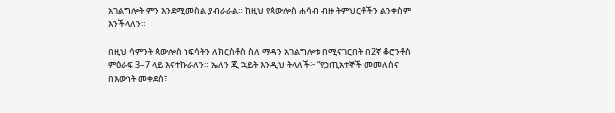አገልግሎት ምን እንደሚመስል ያብራራል። ከዚህ የጳውሎስ ሐሳብ ብዙ ትምህርቶችን ልንቀስም እንችላለን።

በዚህ ሳምንት ጳውሎስ ነፍሳትን ለክርስቶስ ስለ ማዳን አገልግሎቱ በሚናገርበት በ2ኛ ቆሮንቶስ ምዕራፍ 3–7 ላይ እናተኩራለን። ኤለን ጂ ኋይት እንዲህ ትላለች፦ “የኃጢአተኞች መመለስና በእውነት መቀደስ፣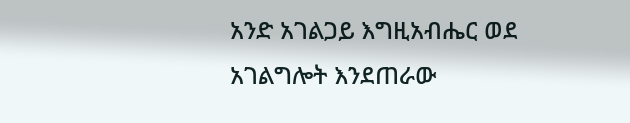አንድ አገልጋይ እግዚአብሔር ወደ አገልግሎት እንደጠራው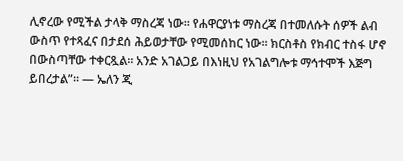ሊኖረው የሚችል ታላቅ ማስረጃ ነው። የሐዋርያነቱ ማስረጃ በተመለሱት ሰዎች ልብ ውስጥ የተጻፈና በታደሰ ሕይወታቸው የሚመሰከር ነው። ክርስቶስ የክብር ተስፋ ሆኖ በውስጣቸው ተቀርጿል። አንድ አገልጋይ በእነዚህ የአገልግሎቱ ማኅተሞች እጅግ ይበረታል”። — ኤለን ጂ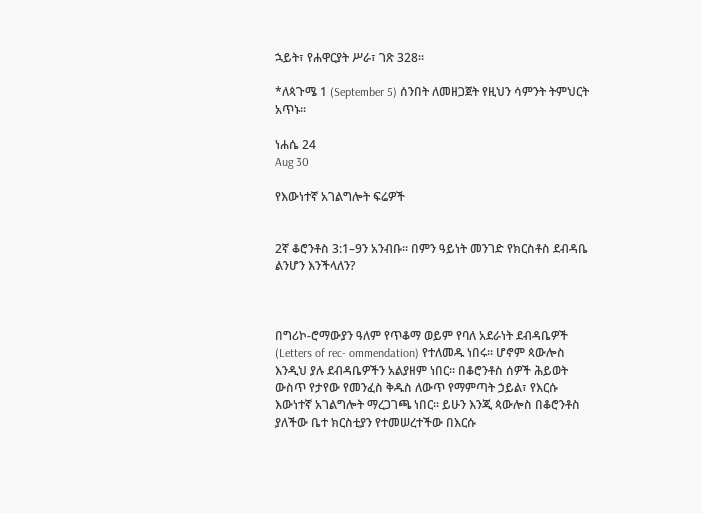ኋይት፣ የሐዋርያት ሥራ፣ ገጽ 328።

*ለጳጉሜ 1 (September 5) ሰንበት ለመዘጋጀት የዚህን ሳምንት ትምህርት አጥኑ።

ነሐሴ 24
Aug 30

የእውነተኛ አገልግሎት ፍሬዎች


2ኛ ቆሮንቶስ 3:1–9ን አንብቡ። በምን ዓይነት መንገድ የክርስቶስ ደብዳቤ ልንሆን እንችላለን?



በግሪኮ-ሮማውያን ዓለም የጥቆማ ወይም የባለ አደራነት ደብዳቤዎች (Letters of rec- ommendation) የተለመዱ ነበሩ። ሆኖም ጳውሎስ እንዲህ ያሉ ደብዳቤዎችን አልያዘም ነበር። በቆሮንቶስ ሰዎች ሕይወት ውስጥ የታየው የመንፈስ ቅዱስ ለውጥ የማምጣት ኃይል፣ የእርሱ እውነተኛ አገልግሎት ማረጋገጫ ነበር። ይሁን እንጂ ጳውሎስ በቆሮንቶስ ያለችው ቤተ ክርስቲያን የተመሠረተችው በእርሱ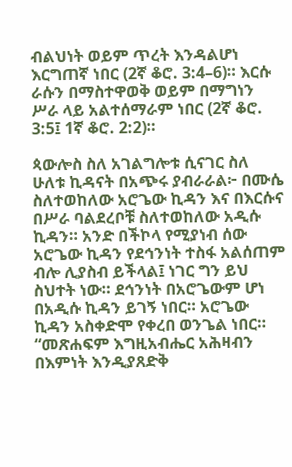ብልህነት ወይም ጥረት እንዳልሆነ እርግጠኛ ነበር (2ኛ ቆሮ. 3:4–6)። እርሱ ራሱን በማስተዋወቅ ወይም በማግነን ሥራ ላይ አልተሰማራም ነበር (2ኛ ቆሮ. 3:5፤ 1ኛ ቆሮ. 2:2)።

ጳውሎስ ስለ አገልግሎቱ ሲናገር ስለ ሁለቱ ኪዳናት በአጭሩ ያብራራል፦ በሙሴ ስለተወከለው አሮጌው ኪዳን እና በእርሱና በሥራ ባልደረቦቹ ስለተወከለው አዲሱ ኪዳን። አንድ በችኮላ የሚያነብ ሰው አሮጌው ኪዳን የደኅንነት ተስፋ አልሰጠም ብሎ ሊያስብ ይችላል፤ ነገር ግን ይህ ስህተት ነው። ደኅንነት በአሮጌውም ሆነ በአዲሱ ኪዳን ይገኝ ነበር። አሮጌው ኪዳን አስቀድሞ የቀረበ ወንጌል ነበር። “መጽሐፍም እግዚአብሔር አሕዛብን በእምነት እንዲያጸድቅ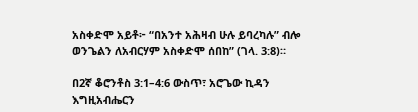አስቀድሞ አይቶ፦ “በአንተ አሕዛብ ሁሉ ይባረካሉ” ብሎ ወንጌልን ለአብርሃም አስቀድሞ ሰበከ” (ገላ. 3:8)።

በ2ኛ ቆሮንቶስ 3:1–4:6 ውስጥ፣ አሮጌው ኪዳን እግዚአብሔርን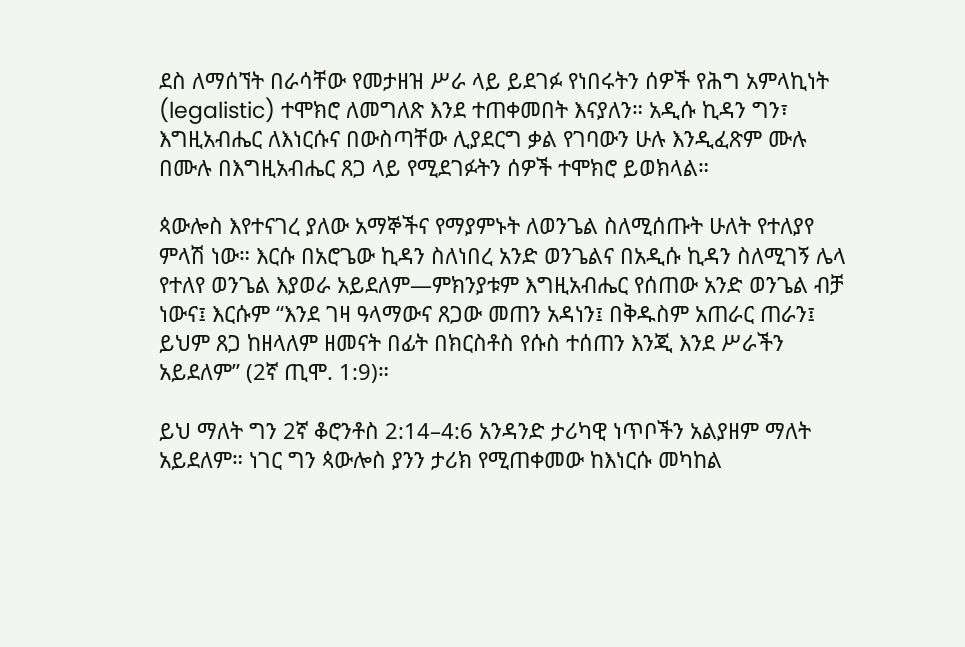ደስ ለማሰኘት በራሳቸው የመታዘዝ ሥራ ላይ ይደገፉ የነበሩትን ሰዎች የሕግ አምላኪነት (legalistic) ተሞክሮ ለመግለጽ እንደ ተጠቀመበት እናያለን። አዲሱ ኪዳን ግን፣ እግዚአብሔር ለእነርሱና በውስጣቸው ሊያደርግ ቃል የገባውን ሁሉ እንዲፈጽም ሙሉ በሙሉ በእግዚአብሔር ጸጋ ላይ የሚደገፉትን ሰዎች ተሞክሮ ይወክላል።

ጳውሎስ እየተናገረ ያለው አማኞችና የማያምኑት ለወንጌል ስለሚሰጡት ሁለት የተለያየ ምላሽ ነው። እርሱ በአሮጌው ኪዳን ስለነበረ አንድ ወንጌልና በአዲሱ ኪዳን ስለሚገኝ ሌላ የተለየ ወንጌል እያወራ አይደለም—ምክንያቱም እግዚአብሔር የሰጠው አንድ ወንጌል ብቻ ነውና፤ እርሱም “እንደ ገዛ ዓላማውና ጸጋው መጠን አዳነን፤ በቅዱስም አጠራር ጠራን፤ ይህም ጸጋ ከዘላለም ዘመናት በፊት በክርስቶስ የሱስ ተሰጠን እንጂ እንደ ሥራችን አይደለም” (2ኛ ጢሞ. 1:9)።

ይህ ማለት ግን 2ኛ ቆሮንቶስ 2:14–4:6 አንዳንድ ታሪካዊ ነጥቦችን አልያዘም ማለት አይደለም። ነገር ግን ጳውሎስ ያንን ታሪክ የሚጠቀመው ከእነርሱ መካከል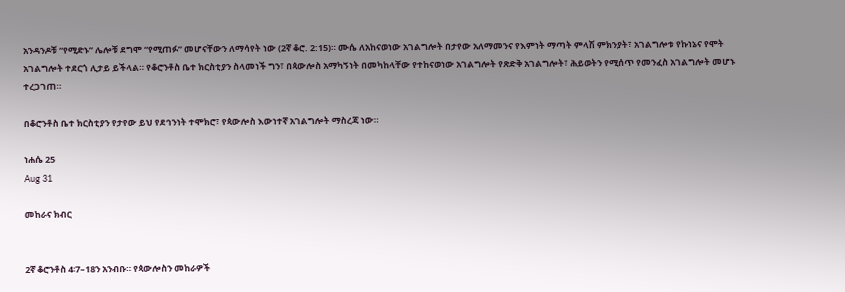አንዳንዶቹ “የሚድኑ” ሌሎቹ ደግሞ “የሚጠፉ” መሆናቸውን ለማሳየት ነው (2ኛ ቆሮ. 2:15)። ሙሴ ለአከናወነው አገልግሎት በታየው አለማመንና የእምነት ማጣት ምላሽ ምክንያት፣ አገልግሎቱ የኩነኔና የሞት አገልግሎት ተደርጎ ሊታይ ይችላል። የቆሮንቶስ ቤተ ክርስቲያን ስላመነች ግን፣ በጳውሎስ አማካኝነት በመካከላቸው የተከናወነው አገልግሎት የጽድቅ አገልግሎት፣ ሕይወትን የሚሰጥ የመንፈስ አገልግሎት መሆኑ ተረጋገጠ።

በቆሮንቶስ ቤተ ክርስቲያን የታየው ይህ የደኅንነት ተሞክሮ፣ የጳውሎስ እውነተኛ አገልግሎት ማስረጃ ነው።

ነሐሴ 25
Aug 31

መከራና ክብር


2ኛ ቆሮንቶስ 4፡7–18ን አንብቡ። የጳውሎስን መከራዎች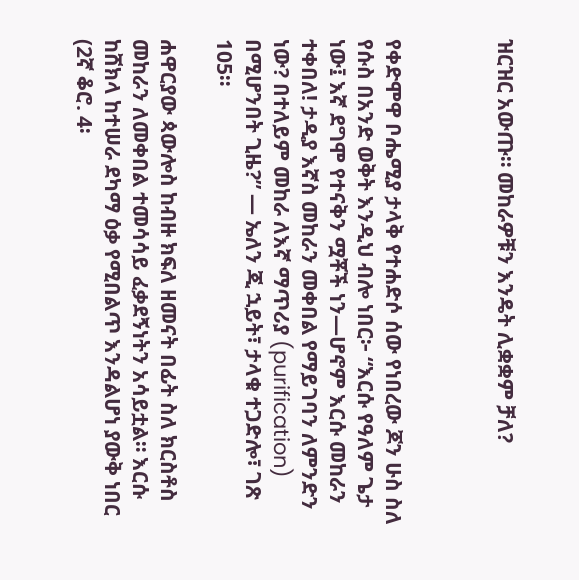ዝርዝር አውጡ። መከራዎቹን እንዴት ሊቋቋም ቻለ?



የቀድሞዋ ቦሔሚያ ታላቅ የተሐድሶ ሰው የነበረው ጆን ሁስ ስለ የሱስ በአንድ ወቅት እንዲህ ብሎ ነበር፦ “እርሱ የዓለም ጌታ ነው፤ እኛ ደግሞ የተናቅን ሟቾች ነን—ሆኖም እርሱ መከራን ተቀበለ! ታዲያ እኛስ መከራን መቀበል የማይገባን ለምንድን ነው? በተለይም መከራ ለእኛ ማጥሪያ (purification) በሚሆንበት ጊዜ?” — ኤለን ጂ ኋይት፣ ታላቁ ተጋድሎ፣ ገጽ 105።

ሐዋርያው ጳውሎስ ከብዙ ክፍለ ዘመናት በፊት ስለ ክርስቶስ መከራን ለመቀበል ተመሳሳይ ፈቃደኝነትን አሳይቷል። እርሱ ከሸክላ ከተሠራ ደካማ ዕቃ የሚበልጥ እንዳልሆነ ያውቅ ነበር (2ኛ ቆሮ. 4፡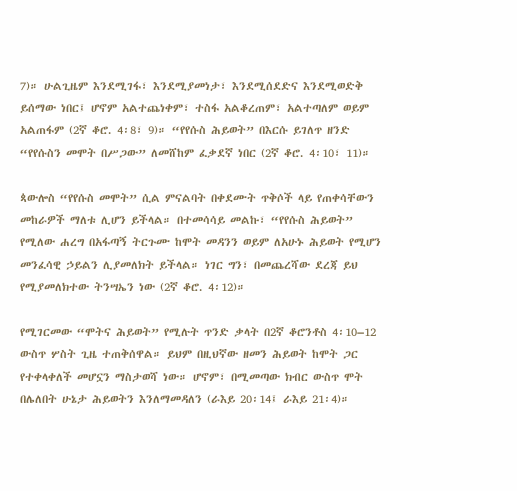7)። ሁልጊዜም እንደሚገፋ፣ እንደሚያመነታ፣ እንደሚሰደድና እንደሚወድቅ ይሰማው ነበር፤ ሆኖም አልተጨነቀም፣ ተስፋ አልቆረጠም፣ አልተጣለም ወይም አልጠፋም (2ኛ ቆሮ. 4፡8፣ 9)። “የየሱስ ሕይወት” በእርሱ ይገለጥ ዘንድ “የየሱስን መሞት በሥጋው” ለመሸከም ፈቃደኛ ነበር (2ኛ ቆሮ. 4፡10፣ 11)።

ጳውሎስ “የየሱስ መሞት” ሲል ምናልባት በቀደሙት ጥቅሶች ላይ የጠቀሳቸውን መከራዎች ማለቱ ሊሆን ይችላል። በተመሳሳይ መልኩ፣ “የየሱስ ሕይወት” የሚለው ሐረግ በአፋጣኝ ትርጉሙ ከሞት መዳንን ወይም ለአሁኑ ሕይወት የሚሆን መንፈሳዊ ኃይልን ሊያመለክት ይችላል። ነገር ግን፣ በመጨረሻው ደረጃ ይህ የሚያመለክተው ትንሣኤን ነው (2ኛ ቆሮ. 4፡12)።

የሚገርመው “ሞትና ሕይወት” የሚሉት ጥንድ ቃላት በ2ኛ ቆሮንቶስ 4፡10–12 ውስጥ ሦስት ጊዜ ተጠቅሰዋል። ይህም በዚህኛው ዘመን ሕይወት ከሞት ጋር የተቀላቀለች መሆኗን ማስታወሻ ነው። ሆኖም፣ በሚመጣው ክብር ውስጥ ሞት በሌለበት ሁኔታ ሕይወትን እንለማመዳለን (ራእይ 20፡14፤ ራእይ 21፡4)።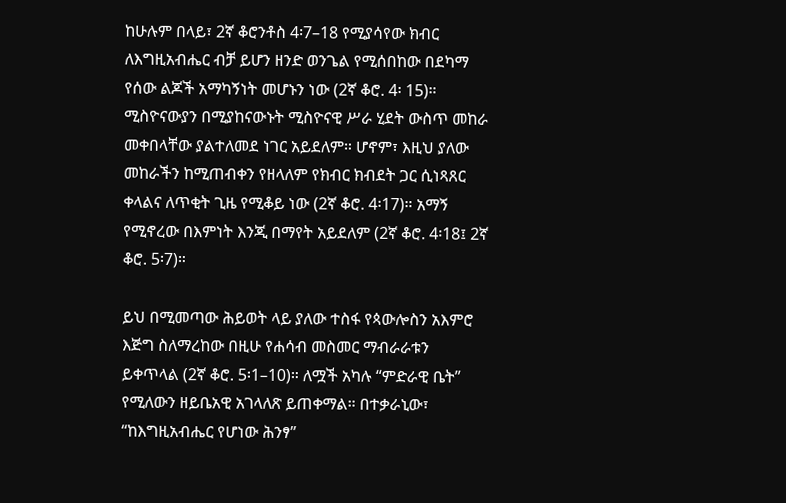ከሁሉም በላይ፣ 2ኛ ቆሮንቶስ 4፡7–18 የሚያሳየው ክብር ለእግዚአብሔር ብቻ ይሆን ዘንድ ወንጌል የሚሰበከው በደካማ የሰው ልጆች አማካኝነት መሆኑን ነው (2ኛ ቆሮ. 4፡ 15)። ሚስዮናውያን በሚያከናውኑት ሚስዮናዊ ሥራ ሂደት ውስጥ መከራ መቀበላቸው ያልተለመደ ነገር አይደለም። ሆኖም፣ እዚህ ያለው መከራችን ከሚጠብቀን የዘላለም የክብር ክብደት ጋር ሲነጻጸር ቀላልና ለጥቂት ጊዜ የሚቆይ ነው (2ኛ ቆሮ. 4፡17)። አማኝ የሚኖረው በእምነት እንጂ በማየት አይደለም (2ኛ ቆሮ. 4፡18፤ 2ኛ ቆሮ. 5፡7)።

ይህ በሚመጣው ሕይወት ላይ ያለው ተስፋ የጳውሎስን አእምሮ እጅግ ስለማረከው በዚሁ የሐሳብ መስመር ማብራራቱን ይቀጥላል (2ኛ ቆሮ. 5፡1–10)። ለሟች አካሉ “ምድራዊ ቤት” የሚለውን ዘይቤአዊ አገላለጽ ይጠቀማል። በተቃራኒው፣ “ከእግዚአብሔር የሆነው ሕንፃ”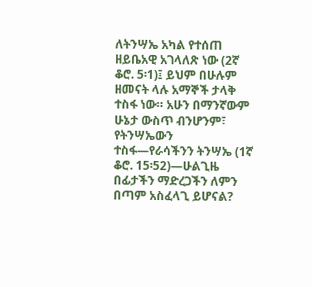ለትንሣኤ አካል የተሰጠ ዘይቤአዊ አገላለጽ ነው (2ኛ ቆሮ. 5፡1)፤ ይህም በሁሉም ዘመናት ላሉ አማኞች ታላቅ ተስፋ ነው። አሁን በማንኛውም ሁኔታ ውስጥ ብንሆንም፣ የትንሣኤውን ተስፋ—የራሳችንን ትንሣኤ (1ኛ ቆሮ. 15፡52)—ሁልጊዜ በፊታችን ማድረጋችን ለምን በጣም አስፈላጊ ይሆናል?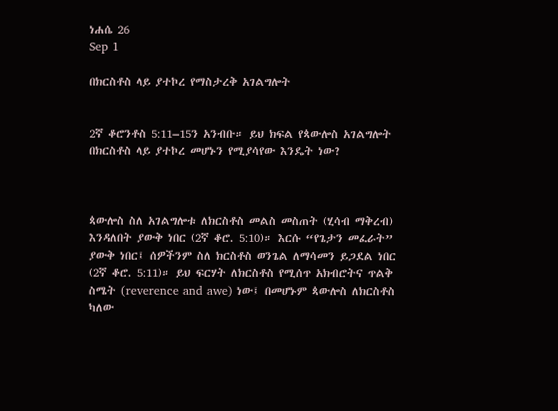ነሐሴ 26
Sep 1

በክርስቶስ ላይ ያተኮረ የማስታረቅ አገልግሎት


2ኛ ቆሮንቶስ 5:11–15ን አንብቡ። ይህ ክፍል የጳውሎስ አገልግሎት በክርስቶስ ላይ ያተኮረ መሆኑን የሚያሳየው እንዴት ነው?



ጳውሎስ ስለ አገልግሎቱ ለክርስቶስ መልስ መስጠት (ሂሳብ ማቅረብ) እንዳለበት ያውቅ ነበር (2ኛ ቆሮ. 5:10)። እርሱ “የጌታን መፈራት” ያውቅ ነበር፤ ሰዎችንም ስለ ክርስቶስ ወንጌል ለማሳመን ይጋደል ነበር (2ኛ ቆሮ. 5:11)። ይህ ፍርሃት ለክርስቶስ የሚሰጥ አክብሮትና ጥልቅ ስሜት (reverence and awe) ነው፤ በመሆኑም ጳውሎስ ለክርስቶስ ካለው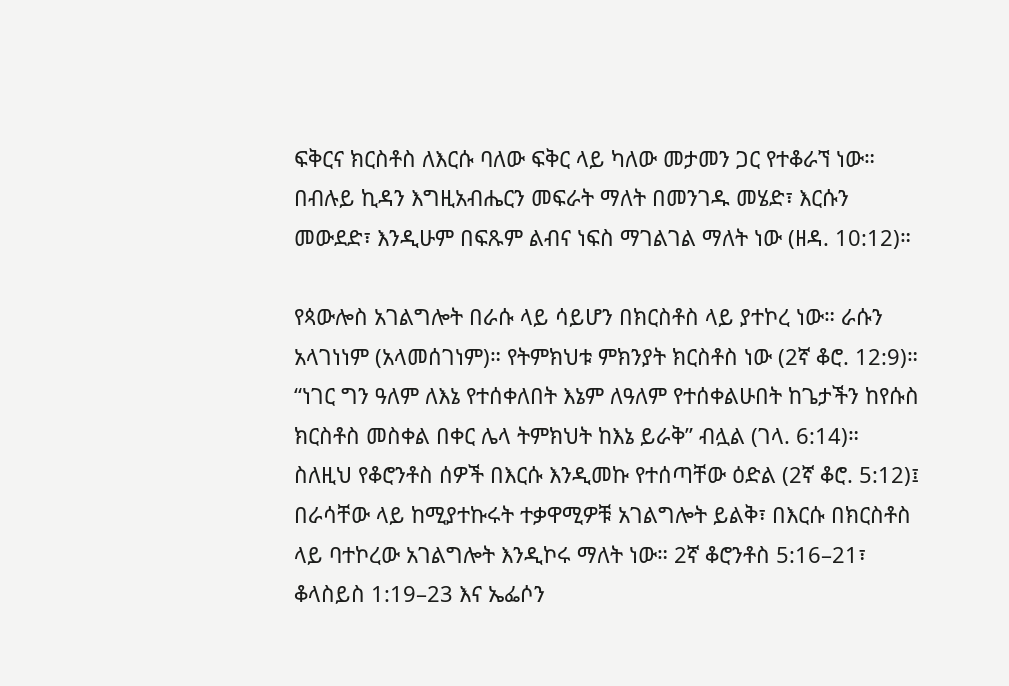ፍቅርና ክርስቶስ ለእርሱ ባለው ፍቅር ላይ ካለው መታመን ጋር የተቆራኘ ነው። በብሉይ ኪዳን እግዚአብሔርን መፍራት ማለት በመንገዱ መሄድ፣ እርሱን መውደድ፣ እንዲሁም በፍጹም ልብና ነፍስ ማገልገል ማለት ነው (ዘዳ. 10:12)።

የጳውሎስ አገልግሎት በራሱ ላይ ሳይሆን በክርስቶስ ላይ ያተኮረ ነው። ራሱን አላገነነም (አላመሰገነም)። የትምክህቱ ምክንያት ክርስቶስ ነው (2ኛ ቆሮ. 12:9)። “ነገር ግን ዓለም ለእኔ የተሰቀለበት እኔም ለዓለም የተሰቀልሁበት ከጌታችን ከየሱስ ክርስቶስ መስቀል በቀር ሌላ ትምክህት ከእኔ ይራቅ” ብሏል (ገላ. 6:14)። ስለዚህ የቆሮንቶስ ሰዎች በእርሱ እንዲመኩ የተሰጣቸው ዕድል (2ኛ ቆሮ. 5:12)፤ በራሳቸው ላይ ከሚያተኩሩት ተቃዋሚዎቹ አገልግሎት ይልቅ፣ በእርሱ በክርስቶስ ላይ ባተኮረው አገልግሎት እንዲኮሩ ማለት ነው። 2ኛ ቆሮንቶስ 5:16–21፣ ቆላስይስ 1:19–23 እና ኤፌሶን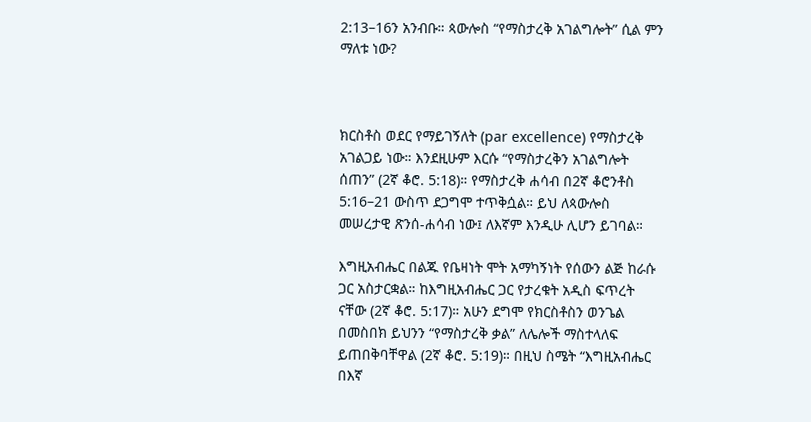2:13–16ን አንብቡ። ጳውሎስ “የማስታረቅ አገልግሎት” ሲል ምን ማለቱ ነው?



ክርስቶስ ወደር የማይገኝለት (par excellence) የማስታረቅ አገልጋይ ነው። እንደዚሁም እርሱ “የማስታረቅን አገልግሎት ሰጠን” (2ኛ ቆሮ. 5:18)። የማስታረቅ ሐሳብ በ2ኛ ቆሮንቶስ 5:16–21 ውስጥ ደጋግሞ ተጥቅሷል። ይህ ለጳውሎስ መሠረታዊ ጽንሰ-ሐሳብ ነው፤ ለእኛም እንዲሁ ሊሆን ይገባል።

እግዚአብሔር በልጁ የቤዛነት ሞት አማካኝነት የሰውን ልጅ ከራሱ ጋር አስታርቋል። ከእግዚአብሔር ጋር የታረቁት አዲስ ፍጥረት ናቸው (2ኛ ቆሮ. 5:17)። አሁን ደግሞ የክርስቶስን ወንጌል በመስበክ ይህንን “የማስታረቅ ቃል” ለሌሎች ማስተላለፍ ይጠበቅባቸዋል (2ኛ ቆሮ. 5:19)። በዚህ ስሜት “እግዚአብሔር በእኛ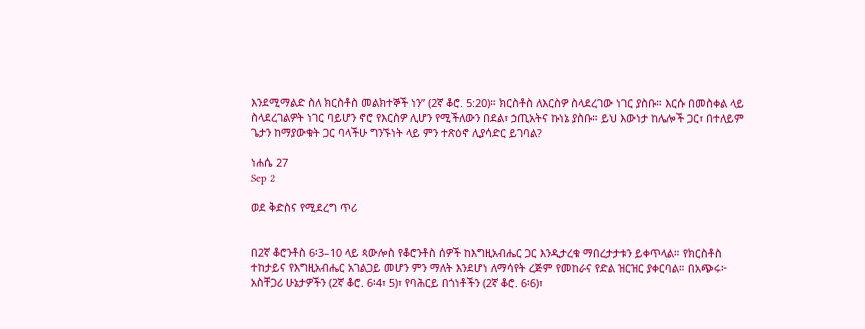እንደሚማልድ ስለ ክርስቶስ መልክተኞች ነን” (2ኛ ቆሮ. 5:20)። ክርስቶስ ለእርስዎ ስላደረገው ነገር ያስቡ። እርሱ በመስቀል ላይ ስላደረገልዎት ነገር ባይሆን ኖሮ የእርስዎ ሊሆን የሚችለውን በደል፣ ኃጢአትና ኩነኔ ያስቡ። ይህ እውነታ ከሌሎች ጋር፣ በተለይም ጌታን ከማያውቁት ጋር ባላችሁ ግንኙነት ላይ ምን ተጽዕኖ ሊያሳድር ይገባል?

ነሐሴ 27
Sep 2

ወደ ቅድስና የሚደረግ ጥሪ


በ2ኛ ቆሮንቶስ 6፡3–10 ላይ ጳውሎስ የቆሮንቶስ ሰዎች ከእግዚአብሔር ጋር እንዲታረቁ ማበረታታቱን ይቀጥላል። የክርስቶስ ተከታይና የእግዚአብሔር አገልጋይ መሆን ምን ማለት እንደሆነ ለማሳየት ረጅም የመከራና የድል ዝርዝር ያቀርባል። በአጭሩ፦ አስቸጋሪ ሁኔታዎችን (2ኛ ቆሮ. 6፡4፣ 5)፣ የባሕርይ በጎነቶችን (2ኛ ቆሮ. 6፡6)፣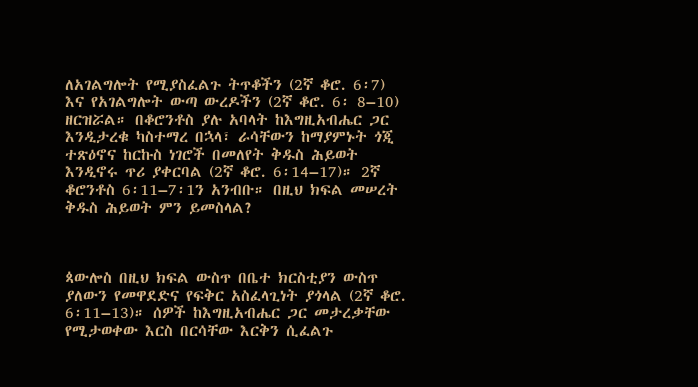ለአገልግሎት የሚያስፈልጉ ትጥቆችን (2ኛ ቆሮ. 6፡7) እና የአገልግሎት ውጣ ውረዶችን (2ኛ ቆሮ. 6፡ 8–10) ዘርዝሯል። በቆሮንቶስ ያሉ አባላት ከእግዚአብሔር ጋር እንዲታረቁ ካስተማረ በኋላ፣ ራሳቸውን ከማያምኑት ጎጂ ተጽዕኖና ከርኩስ ነገሮች በመለየት ቅዱስ ሕይወት እንዲኖሩ ጥሪ ያቀርባል (2ኛ ቆሮ. 6፡14–17)። 2ኛ ቆሮንቶስ 6፡11–7፡1ን አንብቡ። በዚህ ክፍል መሠረት ቅዱስ ሕይወት ምን ይመስላል?



ጳውሎስ በዚህ ክፍል ውስጥ በቤተ ክርስቲያን ውስጥ ያለውን የመዋደድና የፍቅር አስፈላጊነት ያጎላል (2ኛ ቆሮ. 6፡11–13)። ሰዎች ከእግዚአብሔር ጋር መታረቃቸው የሚታወቀው እርስ በርሳቸው እርቅን ሲፈልጉ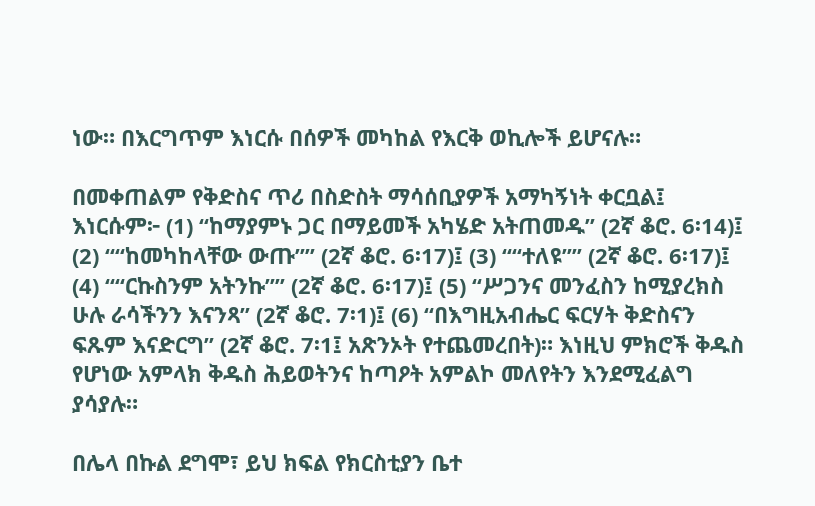ነው። በእርግጥም እነርሱ በሰዎች መካከል የእርቅ ወኪሎች ይሆናሉ።

በመቀጠልም የቅድስና ጥሪ በስድስት ማሳሰቢያዎች አማካኝነት ቀርቧል፤ እነርሱም፦ (1) “ከማያምኑ ጋር በማይመች አካሄድ አትጠመዱ” (2ኛ ቆሮ. 6፡14)፤ (2) ““ከመካከላቸው ውጡ”” (2ኛ ቆሮ. 6፡17)፤ (3) ““ተለዩ”” (2ኛ ቆሮ. 6፡17)፤ (4) ““ርኩስንም አትንኩ”” (2ኛ ቆሮ. 6፡17)፤ (5) “ሥጋንና መንፈስን ከሚያረክስ ሁሉ ራሳችንን እናንጻ” (2ኛ ቆሮ. 7፡1)፤ (6) “በእግዚአብሔር ፍርሃት ቅድስናን ፍጹም እናድርግ” (2ኛ ቆሮ. 7፡1፤ አጽንኦት የተጨመረበት)። እነዚህ ምክሮች ቅዱስ የሆነው አምላክ ቅዱስ ሕይወትንና ከጣዖት አምልኮ መለየትን እንደሚፈልግ ያሳያሉ።

በሌላ በኩል ደግሞ፣ ይህ ክፍል የክርስቲያን ቤተ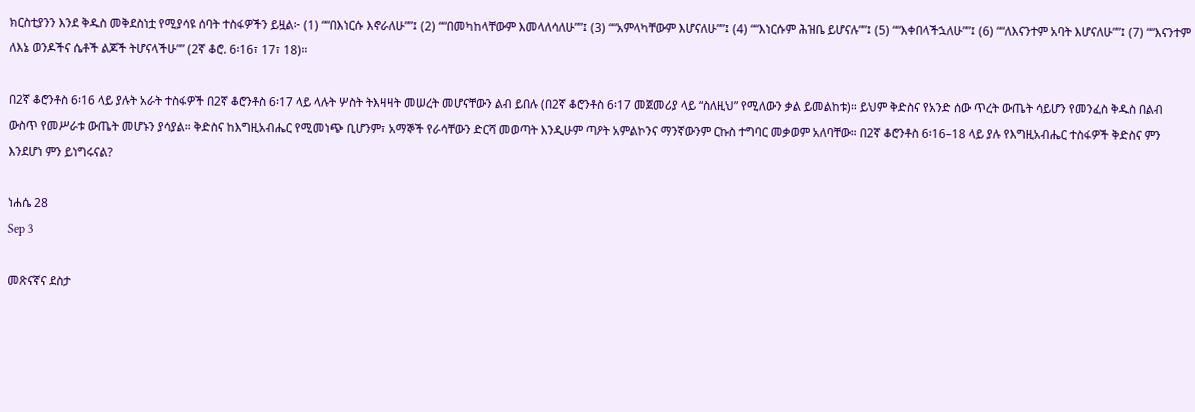ክርስቲያንን እንደ ቅዱስ መቅደስነቷ የሚያሳዩ ሰባት ተስፋዎችን ይዟል፦ (1) ““በእነርሱ እኖራለሁ””፤ (2) ““በመካከላቸውም እመላለሳለሁ””፤ (3) ““አምላካቸውም እሆናለሁ””፤ (4) ““እነርሱም ሕዝቤ ይሆናሉ””፤ (5) ““እቀበላችኋለሁ””፤ (6) ““ለእናንተም አባት እሆናለሁ””፤ (7) ““እናንተም ለእኔ ወንዶችና ሴቶች ልጆች ትሆናላችሁ”” (2ኛ ቆሮ. 6፡16፣ 17፣ 18)።

በ2ኛ ቆሮንቶስ 6፡16 ላይ ያሉት አራት ተስፋዎች በ2ኛ ቆሮንቶስ 6፡17 ላይ ላሉት ሦስት ትእዛዛት መሠረት መሆናቸውን ልብ ይበሉ (በ2ኛ ቆሮንቶስ 6፡17 መጀመሪያ ላይ “ስለዚህ” የሚለውን ቃል ይመልከቱ)። ይህም ቅድስና የአንድ ሰው ጥረት ውጤት ሳይሆን የመንፈስ ቅዱስ በልብ ውስጥ የመሥራቱ ውጤት መሆኑን ያሳያል። ቅድስና ከእግዚአብሔር የሚመነጭ ቢሆንም፣ አማኞች የራሳቸውን ድርሻ መወጣት እንዲሁም ጣዖት አምልኮንና ማንኛውንም ርኩስ ተግባር መቃወም አለባቸው። በ2ኛ ቆሮንቶስ 6፡16–18 ላይ ያሉ የእግዚአብሔር ተስፋዎች ቅድስና ምን እንደሆነ ምን ይነግሩናል?

ነሐሴ 28
Sep 3

መጽናኛና ደስታ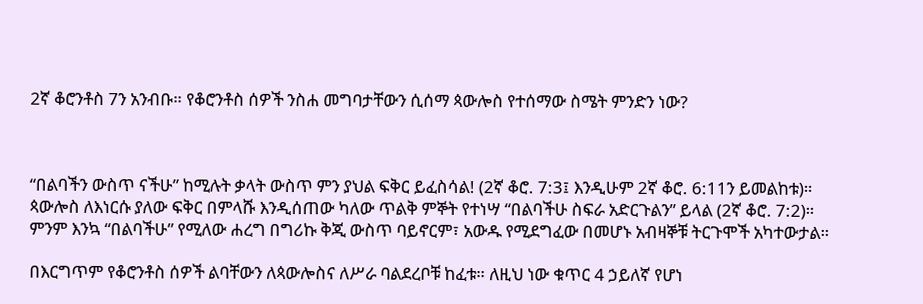2ኛ ቆሮንቶስ 7ን አንብቡ። የቆሮንቶስ ሰዎች ንስሐ መግባታቸውን ሲሰማ ጳውሎስ የተሰማው ስሜት ምንድን ነው?



“በልባችን ውስጥ ናችሁ” ከሚሉት ቃላት ውስጥ ምን ያህል ፍቅር ይፈስሳል! (2ኛ ቆሮ. 7:3፤ እንዲሁም 2ኛ ቆሮ. 6:11ን ይመልከቱ)። ጳውሎስ ለእነርሱ ያለው ፍቅር በምላሹ እንዲሰጠው ካለው ጥልቅ ምኞት የተነሣ “በልባችሁ ስፍራ አድርጉልን” ይላል (2ኛ ቆሮ. 7:2)። ምንም እንኳ “በልባችሁ” የሚለው ሐረግ በግሪኩ ቅጂ ውስጥ ባይኖርም፣ አውዱ የሚደግፈው በመሆኑ አብዛኞቹ ትርጉሞች አካተውታል።

በእርግጥም የቆሮንቶስ ሰዎች ልባቸውን ለጳውሎስና ለሥራ ባልደረቦቹ ከፈቱ። ለዚህ ነው ቁጥር 4 ኃይለኛ የሆነ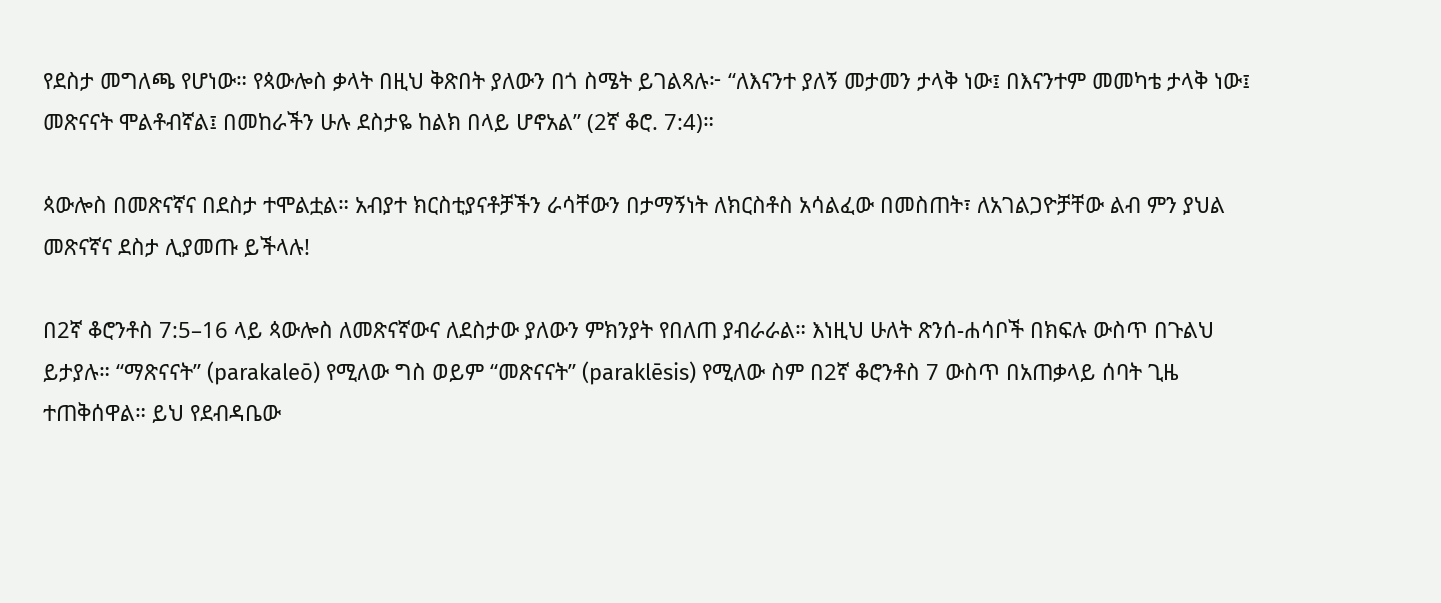የደስታ መግለጫ የሆነው። የጳውሎስ ቃላት በዚህ ቅጽበት ያለውን በጎ ስሜት ይገልጻሉ፦ “ለእናንተ ያለኝ መታመን ታላቅ ነው፤ በእናንተም መመካቴ ታላቅ ነው፤ መጽናናት ሞልቶብኛል፤ በመከራችን ሁሉ ደስታዬ ከልክ በላይ ሆኖአል” (2ኛ ቆሮ. 7:4)።

ጳውሎስ በመጽናኛና በደስታ ተሞልቷል። አብያተ ክርስቲያናቶቻችን ራሳቸውን በታማኝነት ለክርስቶስ አሳልፈው በመስጠት፣ ለአገልጋዮቻቸው ልብ ምን ያህል መጽናኛና ደስታ ሊያመጡ ይችላሉ!

በ2ኛ ቆሮንቶስ 7:5–16 ላይ ጳውሎስ ለመጽናኛውና ለደስታው ያለውን ምክንያት የበለጠ ያብራራል። እነዚህ ሁለት ጽንሰ-ሐሳቦች በክፍሉ ውስጥ በጉልህ ይታያሉ። “ማጽናናት” (parakaleō) የሚለው ግስ ወይም “መጽናናት” (paraklēsis) የሚለው ስም በ2ኛ ቆሮንቶስ 7 ውስጥ በአጠቃላይ ሰባት ጊዜ ተጠቅሰዋል። ይህ የደብዳቤው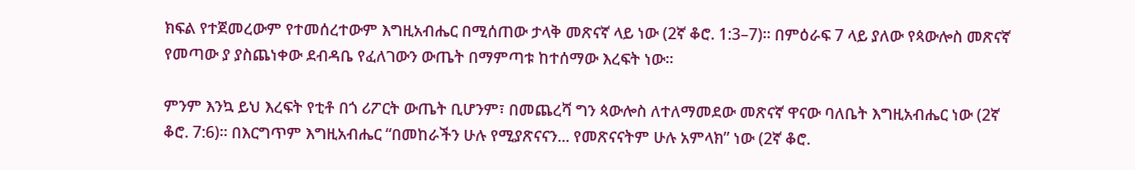ክፍል የተጀመረውም የተመሰረተውም እግዚአብሔር በሚሰጠው ታላቅ መጽናኛ ላይ ነው (2ኛ ቆሮ. 1:3–7)። በምዕራፍ 7 ላይ ያለው የጳውሎስ መጽናኛ የመጣው ያ ያስጨነቀው ደብዳቤ የፈለገውን ውጤት በማምጣቱ ከተሰማው እረፍት ነው።

ምንም እንኳ ይህ እረፍት የቲቶ በጎ ሪፖርት ውጤት ቢሆንም፣ በመጨረሻ ግን ጳውሎስ ለተለማመደው መጽናኛ ዋናው ባለቤት እግዚአብሔር ነው (2ኛ ቆሮ. 7:6)። በእርግጥም እግዚአብሔር “በመከራችን ሁሉ የሚያጽናናን... የመጽናናትም ሁሉ አምላክ” ነው (2ኛ ቆሮ.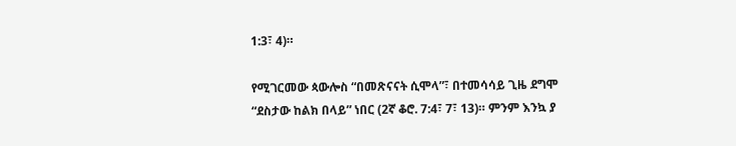1:3፣ 4)።

የሚገርመው ጳውሎስ “በመጽናናት ሲሞላ”፣ በተመሳሳይ ጊዜ ደግሞ “ደስታው ከልክ በላይ” ነበር (2ኛ ቆሮ. 7:4፣ 7፣ 13)። ምንም እንኳ ያ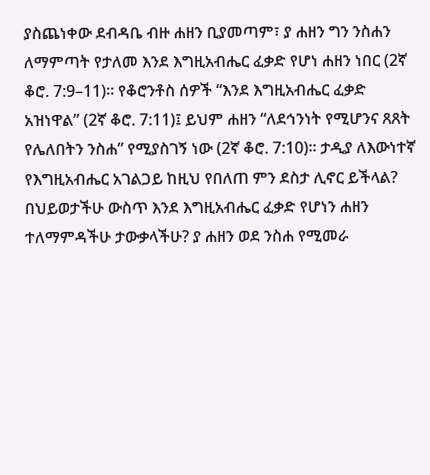ያስጨነቀው ደብዳቤ ብዙ ሐዘን ቢያመጣም፣ ያ ሐዘን ግን ንስሐን ለማምጣት የታለመ እንደ እግዚአብሔር ፈቃድ የሆነ ሐዘን ነበር (2ኛ ቆሮ. 7:9–11)። የቆሮንቶስ ሰዎች “እንደ እግዚአብሔር ፈቃድ አዝነዋል” (2ኛ ቆሮ. 7:11)፤ ይህም ሐዘን “ለደኅንነት የሚሆንና ጸጸት የሌለበትን ንስሐ” የሚያስገኝ ነው (2ኛ ቆሮ. 7:10)። ታዲያ ለእውነተኛ የእግዚአብሔር አገልጋይ ከዚህ የበለጠ ምን ደስታ ሊኖር ይችላል? በህይወታችሁ ውስጥ እንደ እግዚአብሔር ፈቃድ የሆነን ሐዘን ተለማምዳችሁ ታውቃላችሁ? ያ ሐዘን ወደ ንስሐ የሚመራ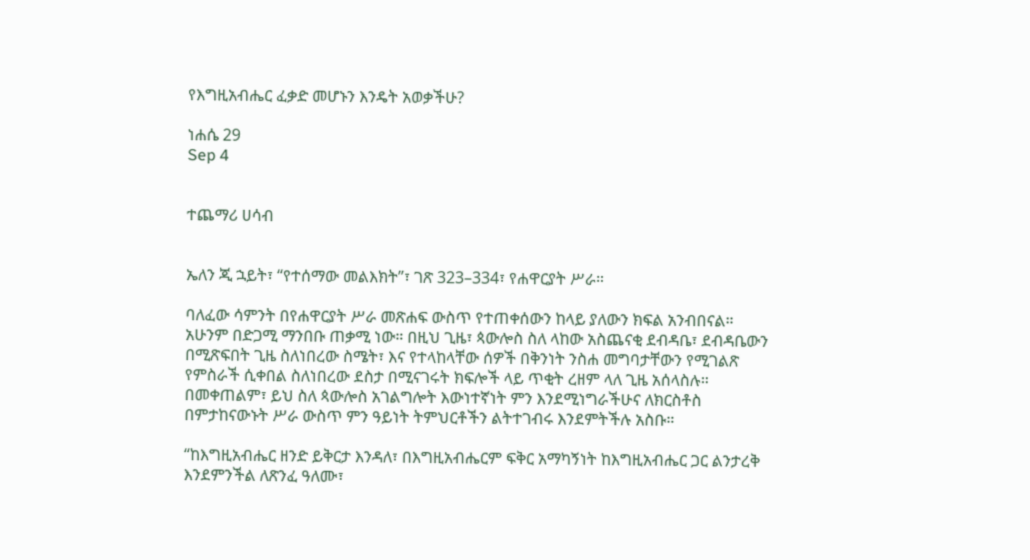የእግዚአብሔር ፈቃድ መሆኑን እንዴት አወቃችሁ?

ነሐሴ 29
Sep 4


ተጨማሪ ሀሳብ


ኤለን ጂ ኋይት፣ “የተሰማው መልእክት”፣ ገጽ 323–334፣ የሐዋርያት ሥራ።

ባለፈው ሳምንት በየሐዋርያት ሥራ መጽሐፍ ውስጥ የተጠቀሰውን ከላይ ያለውን ክፍል አንብበናል። አሁንም በድጋሚ ማንበቡ ጠቃሚ ነው። በዚህ ጊዜ፣ ጳውሎስ ስለ ላከው አስጨናቂ ደብዳቤ፣ ደብዳቤውን በሚጽፍበት ጊዜ ስለነበረው ስሜት፣ እና የተላከላቸው ሰዎች በቅንነት ንስሐ መግባታቸውን የሚገልጽ የምስራች ሲቀበል ስለነበረው ደስታ በሚናገሩት ክፍሎች ላይ ጥቂት ረዘም ላለ ጊዜ አሰላስሉ። በመቀጠልም፣ ይህ ስለ ጳውሎስ አገልግሎት እውነተኛነት ምን እንደሚነግራችሁና ለክርስቶስ በምታከናውኑት ሥራ ውስጥ ምን ዓይነት ትምህርቶችን ልትተገብሩ እንደምትችሉ አስቡ።

“ከእግዚአብሔር ዘንድ ይቅርታ እንዳለ፣ በእግዚአብሔርም ፍቅር አማካኝነት ከእግዚአብሔር ጋር ልንታረቅ እንደምንችል ለጽንፈ ዓለሙ፣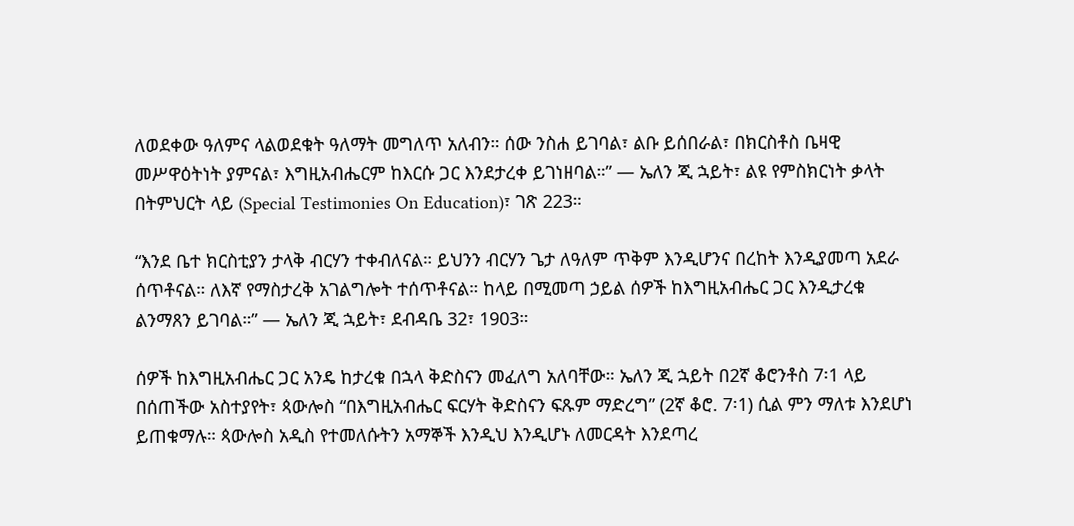ለወደቀው ዓለምና ላልወደቁት ዓለማት መግለጥ አለብን። ሰው ንስሐ ይገባል፣ ልቡ ይሰበራል፣ በክርስቶስ ቤዛዊ መሥዋዕትነት ያምናል፣ እግዚአብሔርም ከእርሱ ጋር እንደታረቀ ይገነዘባል።” — ኤለን ጂ ኋይት፣ ልዩ የምስክርነት ቃላት በትምህርት ላይ (Special Testimonies On Education)፣ ገጽ 223።

“እንደ ቤተ ክርስቲያን ታላቅ ብርሃን ተቀብለናል። ይህንን ብርሃን ጌታ ለዓለም ጥቅም እንዲሆንና በረከት እንዲያመጣ አደራ ሰጥቶናል። ለእኛ የማስታረቅ አገልግሎት ተሰጥቶናል። ከላይ በሚመጣ ኃይል ሰዎች ከእግዚአብሔር ጋር እንዲታረቁ ልንማጸን ይገባል።” — ኤለን ጂ ኋይት፣ ደብዳቤ 32፣ 1903።

ሰዎች ከእግዚአብሔር ጋር አንዴ ከታረቁ በኋላ ቅድስናን መፈለግ አለባቸው። ኤለን ጂ ኋይት በ2ኛ ቆሮንቶስ 7፡1 ላይ በሰጠችው አስተያየት፣ ጳውሎስ “በእግዚአብሔር ፍርሃት ቅድስናን ፍጹም ማድረግ” (2ኛ ቆሮ. 7፡1) ሲል ምን ማለቱ እንደሆነ ይጠቁማሉ። ጳውሎስ አዲስ የተመለሱትን አማኞች እንዲህ እንዲሆኑ ለመርዳት እንደጣረ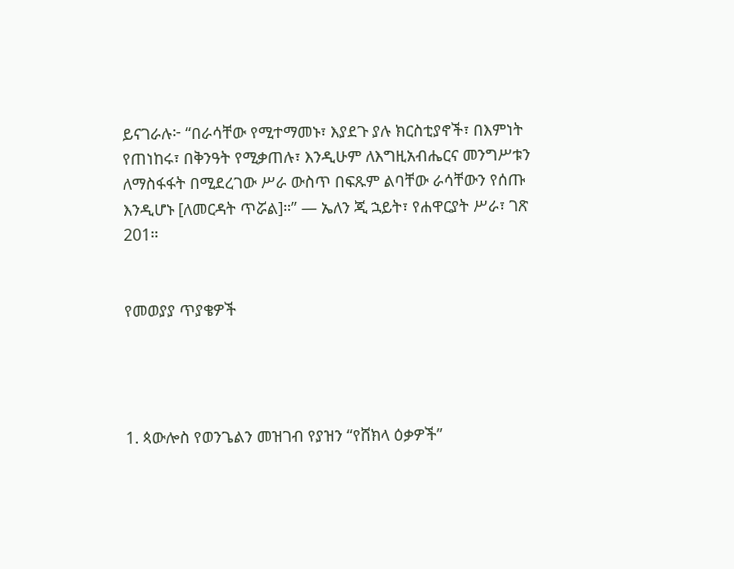ይናገራሉ፦ “በራሳቸው የሚተማመኑ፣ እያደጉ ያሉ ክርስቲያኖች፣ በእምነት የጠነከሩ፣ በቅንዓት የሚቃጠሉ፣ እንዲሁም ለእግዚአብሔርና መንግሥቱን ለማስፋፋት በሚደረገው ሥራ ውስጥ በፍጹም ልባቸው ራሳቸውን የሰጡ እንዲሆኑ [ለመርዳት ጥሯል]።” — ኤለን ጂ ኋይት፣ የሐዋርያት ሥራ፣ ገጽ 201።


የመወያያ ጥያቄዎች




1. ጳውሎስ የወንጌልን መዝገብ የያዝን “የሸክላ ዕቃዎች”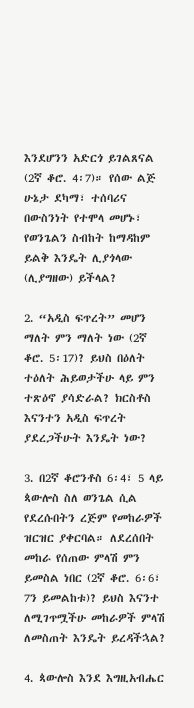እንደሆንን አድርጎ ይገልጸናል (2ኛ ቆሮ. 4፡7)። የሰው ልጅ ሁኔታ ደካማ፣ ተሰባሪና በውስንነት የተሞላ መሆኑ፣ የወንጌልን ስብከት ከማዳከም ይልቅ እንዴት ሊያጎላው (ሊያግዘው) ይችላል?

2. “አዲስ ፍጥረት” መሆን ማለት ምን ማለት ነው (2ኛ ቆሮ. 5፡17)? ይህስ በዕለት ተዕለት ሕይወታችሁ ላይ ምን ተጽዕኖ ያሳድራል? ክርስቶስ እናንተን አዲስ ፍጥረት ያደረጋችሁት እንዴት ነው?

3. በ2ኛ ቆሮንቶስ 6፡4፣ 5 ላይ ጳውሎስ ስለ ወንጌል ሲል የደረሱበትን ረጅም የመከራዎች ዝርዝር ያቀርባል። ለደረሰበት መከራ የሰጠው ምላሽ ምን ይመስል ነበር (2ኛ ቆሮ. 6፡6፣ 7ን ይመልከቱ)? ይህስ እናንተ ለሚገጥሟችሁ መከራዎች ምላሽ ለመስጠት እንዴት ይረዳችኋል?

4. ጳውሎስ እንደ እግዚአብሔር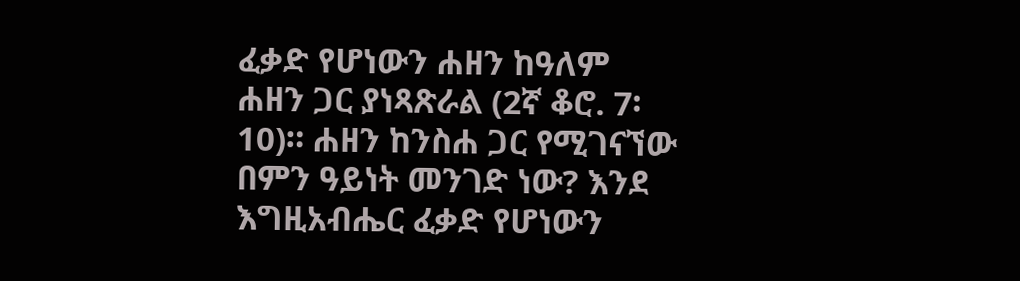ፈቃድ የሆነውን ሐዘን ከዓለም ሐዘን ጋር ያነጻጽራል (2ኛ ቆሮ. 7፡10)። ሐዘን ከንስሐ ጋር የሚገናኘው በምን ዓይነት መንገድ ነው? እንደ እግዚአብሔር ፈቃድ የሆነውን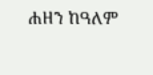ሐዘን ከዓለም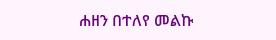ሐዘን በተለየ መልኩ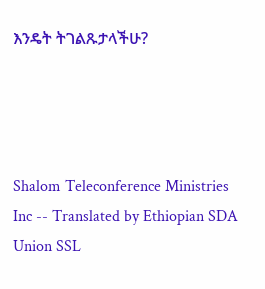እንዴት ትገልጹታላችሁ?




Shalom Teleconference Ministries Inc -- Translated by Ethiopian SDA Union SSL